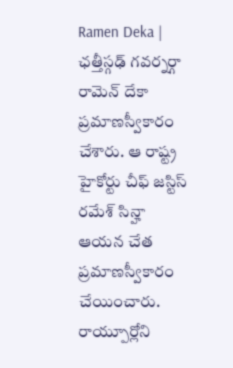Ramen Deka | ఛత్తీస్గఢ్ గవర్నర్గా రామెన్ దేకా ప్రమాణస్వీకారం చేశారు. ఆ రాష్ట్ర హైకోర్టు చీఫ్ జస్టిస్ రమేశ్ సిన్హా ఆయన చేత ప్రమాణస్వీకారం చేయించారు. రాయ్పూర్లోని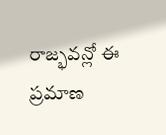రాజ్భవన్లో ఈ ప్రమాణ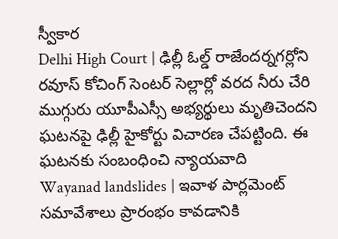స్వీకార
Delhi High Court | ఢిల్లీ ఓల్డ్ రాజేందర్నగర్లోని రవూస్ కోచింగ్ సెంటర్ సెల్లార్లో వరద నీరు చేరి ముగ్గురు యూపీఎస్సీ అభ్యర్థులు మృతిచెందని ఘటనపై ఢిల్లీ హైకోర్టు విచారణ చేపట్టింది. ఈ ఘటనకు సంబంధించి న్యాయవాది
Wayanad landslides | ఇవాళ పార్లమెంట్ సమావేశాలు ప్రారంభం కావడానికి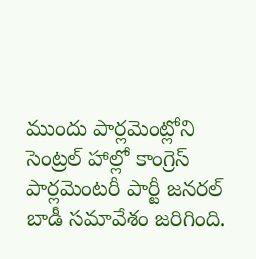ముందు పార్లమెంట్లోని సెంట్రల్ హాల్లో కాంగ్రెస్ పార్లమెంటరీ పార్టీ జనరల్ బాడీ సమావేశం జరిగింది.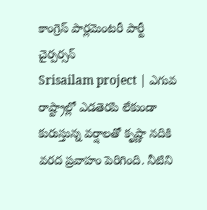కాంగ్రెస్ పార్లమెంటరీ పార్టీ చైర్పర్సన్
Srisailam project | ఎగువ రాష్ట్రాల్లో ఎడతెరపి లేకుండా కురుస్తున్న వర్షాలతో కృష్ణా నదికి వరద ప్రవాహం పెరిగింది. నీటిని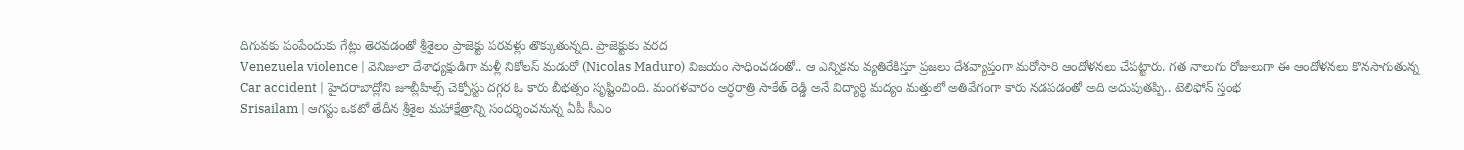దిగువకు పంపేందుకు గేట్లు తెరవడంతో శ్రీశైలం ప్రాజెక్టు పరవళ్లు తొక్కుతున్నది. ప్రాజెక్టుకు వరద
Venezuela violence | వెనిజులా దేశాధ్యక్షుడిగా మళ్లీ నికోలస్ మడురో (Nicolas Maduro) విజయం సాధించడంతో.. ఆ ఎన్నికను వ్యతిరేకిస్తూ ప్రజలు దేశవ్యాప్తంగా మరోసారి ఆందోళనలు చేపట్టారు. గత నాలుగు రోజులుగా ఈ ఆందోళనలు కొనసాగుతున్న
Car accident | హైదరాబాద్లోని జూబ్లీహిల్స్ చెక్పోస్టు దగ్గర ఓ కారు బీభత్సం సృష్టించింది. మంగళవారం అర్ధరాత్రి సాకేత్ రెడ్డి అనే విద్యార్థి మద్యం మత్తులో అతివేగంగా కారు నడపడంతో అది అదుపుతప్పి.. టెలిఫోన్ స్తంభ
Srisailam | ఆగస్టు ఒకటో తేదీన శ్రీశైల మహాక్షేత్రాన్ని సందర్శించనున్న ఏపీ సీఎం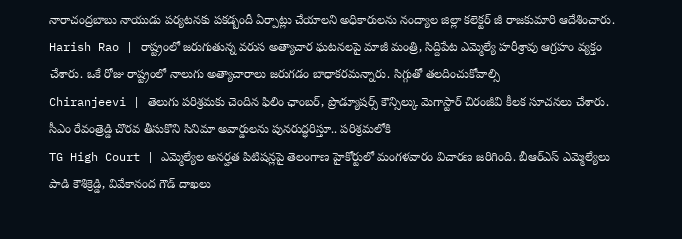నారాచంద్రబాబు నాయుడు పర్యటనకు పకడ్బందీ ఏర్పాట్లు చేయాలని అధికారులను నంద్యాల జిల్లా కలెక్టర్ జీ రాజకుమారి ఆదేశించారు.
Harish Rao | రాష్ట్రంలో జరుగుతున్న వరుస అత్యాచార ఘటనలపై మాజీ మంత్రి, సిద్దిపేట ఎమ్మెల్యే హరీశ్రావు ఆగ్రహం వ్యక్తం చేశారు. ఒకే రోజు రాష్ట్రంలో నాలుగు అత్యాచారాలు జరుగడం బాధాకరమన్నారు. సిగ్గుతో తలదించుకోవాల్సి
Chiranjeevi | తెలుగు పరిశ్రమకు చెందిన ఫిలిం ఛాంబర్, ప్రొడ్యూషర్స్ కౌన్సిల్కు మెగాస్టార్ చిరంజీవి కీలక సూచనలు చేశారు. సీఎం రేవంత్రెడ్డి చొరవ తీసుకొని సినిమా అవార్డులను పునరుద్ధరిస్తూ.. పరిశ్రమలోకి
TG High Court | ఎమ్మెల్యేల అనర్హత పిటిషన్లపై తెలంగాణ హైకోర్టులో మంగళవారం విచారణ జరిగింది. బీఆర్ఎస్ ఎమ్మెల్యేలు పాడి కౌశిక్రెడ్డి, వివేకానంద గౌడ్ దాఖలు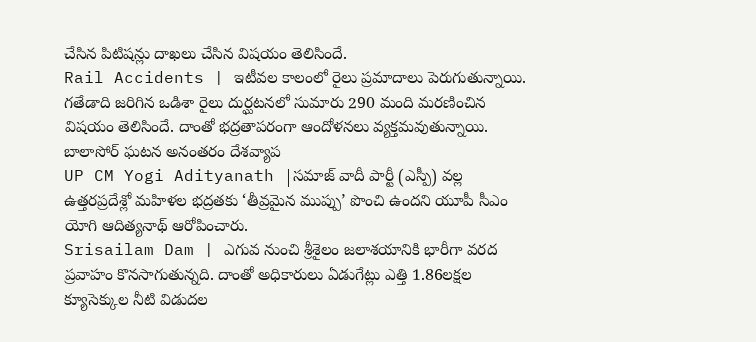చేసిన పిటిషన్లు దాఖలు చేసిన విషయం తెలిసిందే.
Rail Accidents | ఇటీవల కాలంలో రైలు ప్రమాదాలు పెరుగుతున్నాయి. గతేడాది జరిగిన ఒడిశా రైలు దుర్ఘటనలో సుమారు 290 మంది మరణించిన విషయం తెలిసిందే. దాంతో భద్రతాపరంగా ఆందోళనలు వ్యక్తమవుతున్నాయి. బాలాసోర్ ఘటన అనంతరం దేశవ్యాప
UP CM Yogi Adityanath |సమాజ్ వాదీ పార్టీ (ఎస్పీ) వల్ల ఉత్తరప్రదేశ్లో మహిళల భద్రతకు ‘తీవ్రమైన ముప్పు’ పొంచి ఉందని యూపీ సీఎం యోగి ఆదిత్యనాథ్ ఆరోపించారు.
Srisailam Dam | ఎగువ నుంచి శ్రీశైలం జలాశయానికి భారీగా వరద ప్రవాహం కొనసాగుతున్నది. దాంతో అధికారులు ఏడుగేట్లు ఎత్తి 1.86లక్షల క్యూసెక్కుల నీటి విడుదల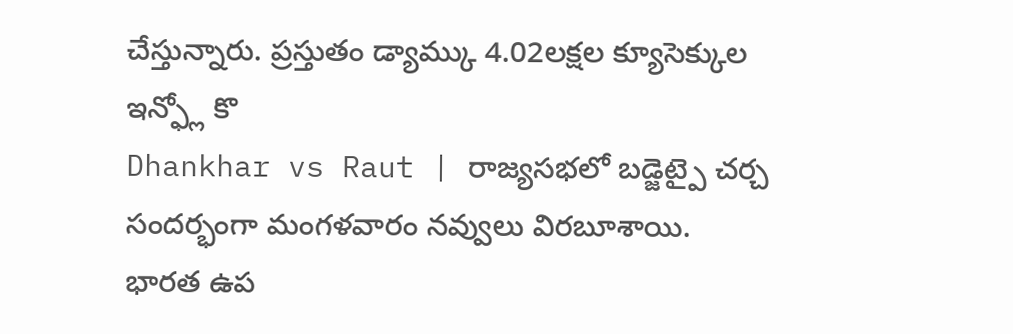చేస్తున్నారు. ప్రస్తుతం డ్యామ్కు 4.02లక్షల క్యూసెక్కుల ఇన్ఫ్లో కొ
Dhankhar vs Raut | రాజ్యసభలో బడ్జెట్పై చర్చ సందర్భంగా మంగళవారం నవ్వులు విరబూశాయి. భారత ఉప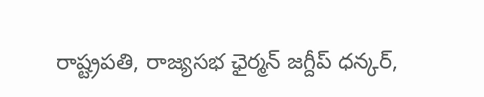రాష్ట్రపతి, రాజ్యసభ ఛైర్మన్ జగ్దీప్ ధన్కర్,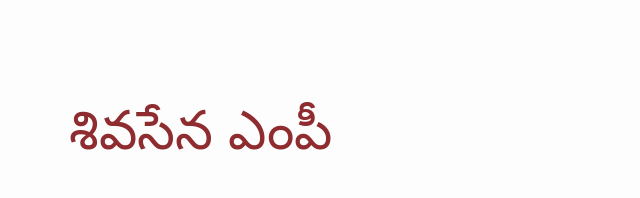శివసేన ఎంపీ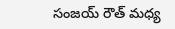సంజయ్ రౌత్ మధ్య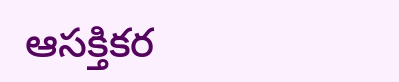ఆసక్తికర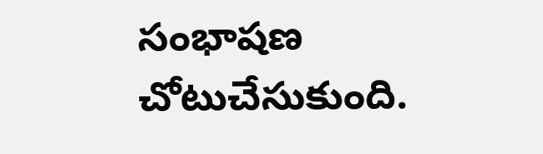సంభాషణ చోటుచేసుకుంది.